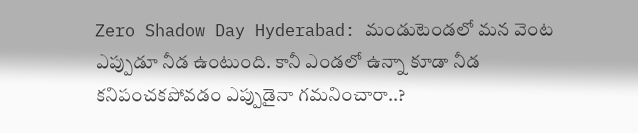Zero Shadow Day Hyderabad: మండుటెండలో మన వెంట ఎప్పుడూ నీడ ఉంటుంది. కానీ ఎండలో ఉన్నా కూడా నీడ కనిపంచకపోవడం ఎప్పుడైనా గమనించారా..?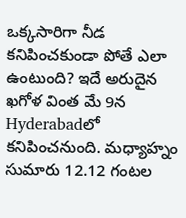ఒక్కసారిగా నీడ కనిపించకుండా పోతే ఎలా ఉంటుంది? ఇదే అరుదైన ఖగోళ వింత మే 9న Hyderabadలో కనిపించనుంది. మధ్యాహ్నం సుమారు 12.12 గంటల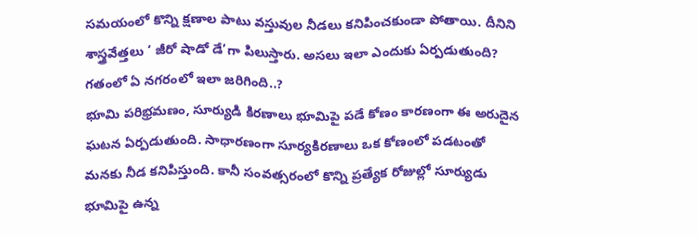సమయంలో కొన్ని క్షణాల పాటు వస్తువుల నీడలు కనిపించకుండా పోతాయి. దీనిని శాస్త్రవేత్తలు ‘ జీరో షాడో డే’గా పిలుస్తారు. అసలు ఇలా ఎందుకు ఏర్పడుతుంది? గతంలో ఏ నగరంలో ఇలా జరిగింది..?
భూమి పరిభ్రమణం, సూర్యుడి కిరణాలు భూమిపై పడే కోణం కారణంగా ఈ అరుదైన ఘటన ఏర్పడుతుంది. సాధారణంగా సూర్యకిరణాలు ఒక కోణంలో పడటంతో మనకు నీడ కనిపిస్తుంది. కానీ సంవత్సరంలో కొన్ని ప్రత్యేక రోజుల్లో సూర్యుడు భూమిపై ఉన్న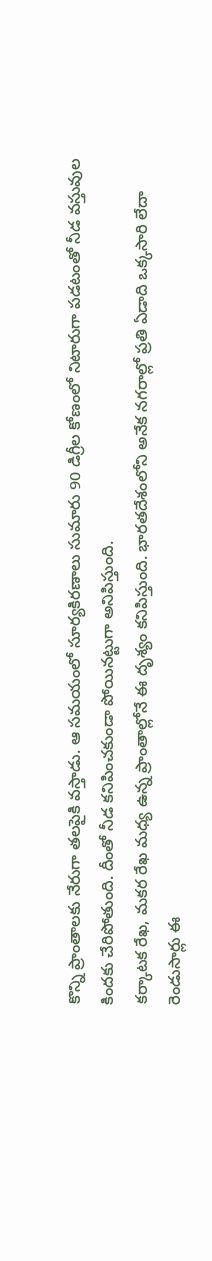కొన్ని ప్రాంతాలకు నేరుగా తలపైకి వస్తాడు. ఆ సమయంలో సూర్యకిరణాలు సుమారు 90 డిగ్రీల కోణంలో నిటారుగా పడటంతో నీడ వస్తువుల కిందకు చేరిపోతుంది. దీంతో నీడ కనిపించకుండా పోయినట్టుగా అనిపిస్తుంది.
కర్కాటక రేఖ, మకర రేఖ మధ్య ఉన్న ప్రాంతాల్లోనే ఈ దృశ్యం కనిపిస్తుంది. భారతదేశంలోని అనేక నగరాల్లో ప్రతి ఏడాది ఒక్కసారి లేదా రెండుసార్లు ఈ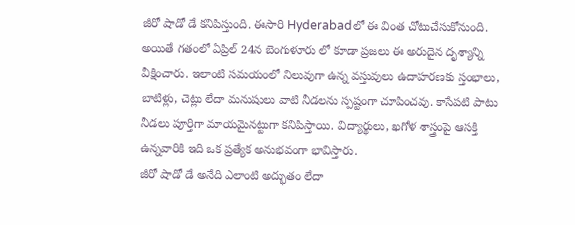జీరో షాడో డే కనిపిస్తుంది. ఈసారి Hyderabadలో ఈ వింత చోటుచేసుకోనుంది. అయితే గతంలో ఏప్రిల్ 24న బెంగుళూరు లో కూడా ప్రజలు ఈ అరుదైన దృశ్యాన్ని వీక్షించారు. ఇలాంటి సమయంలో నిలువుగా ఉన్న వస్తువులు ఉదాహరణకు స్తంభాలు, బాటిళ్లు, చెట్లు లేదా మనుషులు వాటి నీడలను స్పష్టంగా చూపించవు. కాసేపటి పాటు నీడలు పూర్తిగా మాయమైనట్టుగా కనిపిస్తాయి. విద్యార్థులు, ఖగోళ శాస్త్రంపై ఆసక్తి ఉన్నవారికి ఇది ఒక ప్రత్యేక అనుభవంగా భావిస్తారు.
జీరో షాడో డే అనేది ఎలాంటి అద్భుతం లేదా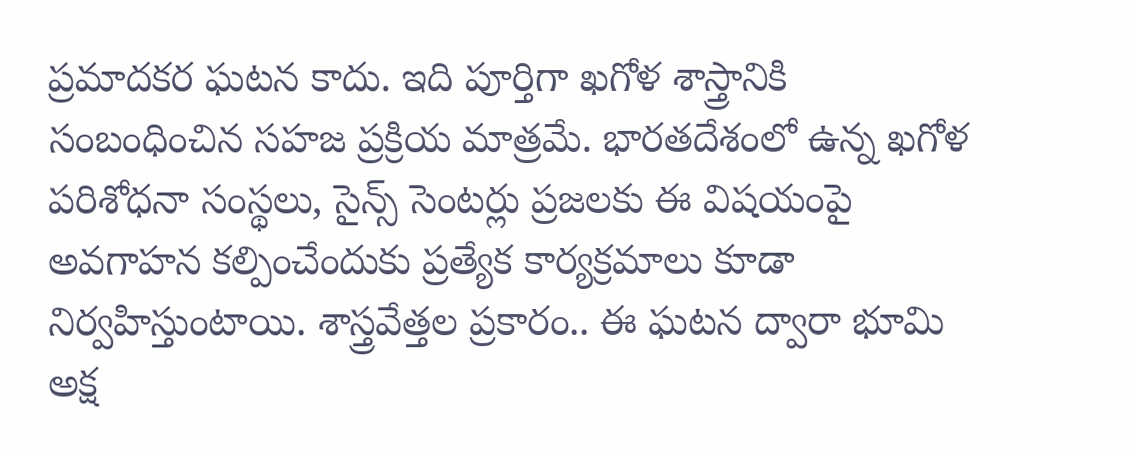ప్రమాదకర ఘటన కాదు. ఇది పూర్తిగా ఖగోళ శాస్త్రానికి సంబంధించిన సహజ ప్రక్రియ మాత్రమే. భారతదేశంలో ఉన్న ఖగోళ పరిశోధనా సంస్థలు, సైన్స్ సెంటర్లు ప్రజలకు ఈ విషయంపై అవగాహన కల్పించేందుకు ప్రత్యేక కార్యక్రమాలు కూడా నిర్వహిస్తుంటాయి. శాస్త్రవేత్తల ప్రకారం.. ఈ ఘటన ద్వారా భూమి అక్ష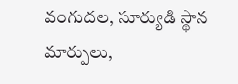వంగుదల, సూర్యుడి స్థాన మార్పులు,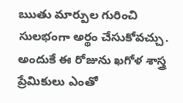ఋతు మార్పుల గురించి సులభంగా అర్థం చేసుకోవచ్చు. అందుకే ఈ రోజును ఖగోళ శాస్త్ర ప్రేమికులు ఎంతో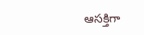ఆసక్తిగా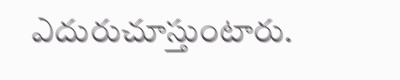ఎదురుచూస్తుంటారు.